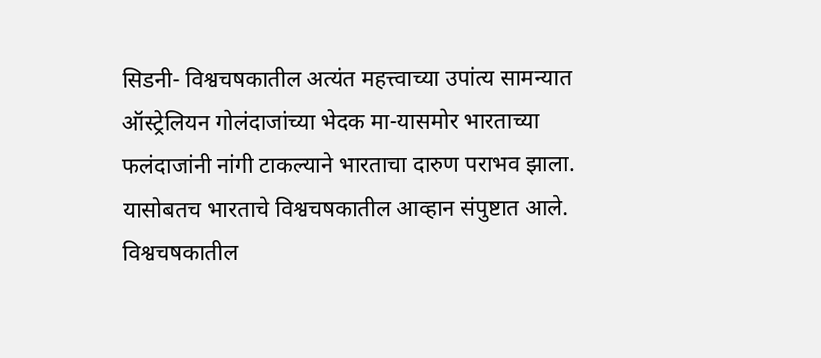सिडनी- विश्वचषकातील अत्यंत महत्त्वाच्या उपांत्य सामन्यात ऑस्ट्रेलियन गोलंदाजांच्या भेदक मा-यासमोर भारताच्या फलंदाजांनी नांगी टाकल्याने भारताचा दारुण पराभव झाला. यासोबतच भारताचे विश्वचषकातील आव्हान संपुष्टात आले.
विश्वचषकातील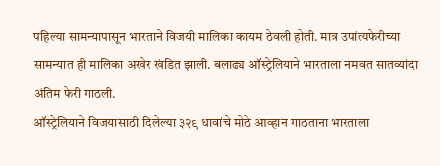पहिल्या सामन्यापासून भारताने विजयी मालिका कायम ठेवली होती. मात्र उपांत्यफेरीच्या सामन्यात ही मालिका अखेर खंडित झाली. बलाढ्य ऑस्ट्रेलियाने भारताला नमवत सातव्यांदा अंतिम फेरी गाठली.
ऑस्ट्रेलियाने विजयासाठी दिलेल्या ३२९ धावांचे मोठे आव्हान गाठताना भारताला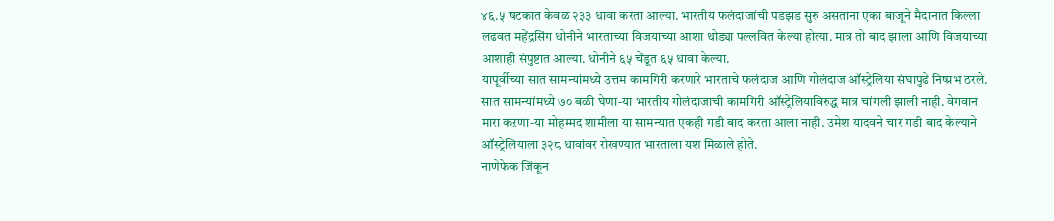४६.५ षटकात केवळ २३३ धावा करता आल्या. भारतीय फलंदाजांची पडझड सुरु असताना एका बाजूने मैदानात किल्ला लढवत महेंद्रसिंग धोनीने भारताच्या विजयाच्या आशा थोड्या पल्लवित केल्या होत्या. मात्र तो बाद झाला आणि विजयाच्या आशाही संपुष्टात आल्या. धोनीने ६५ चेंडूत ६५ धावा केल्या.
यापूर्वीच्या सात सामन्यांमध्ये उत्तम कामगिरी करणारे भारताचे फलंदाज आणि गोलंदाज ऑस्ट्रेलिया संघापुढे निष्प्रभ ठरले. सात सामन्यांमध्ये ७० बळी घेणा-या भारतीय गोलंदाजाची कामगिरी ऑस्ट्रेलियाविरुद्ध मात्र चांगली झाली नाही. वेगवान मारा कऱणा-या मोहम्मद शामीला या सामन्यात एकही गडी बाद करता आला नाही. उमेश यादवने चार गडी बाद केल्याने ऑस्ट्रेलियाला ३२८ धावांवर रोखण्यात भारताला यश मिळाले होते.
नाणेफेक जिंकून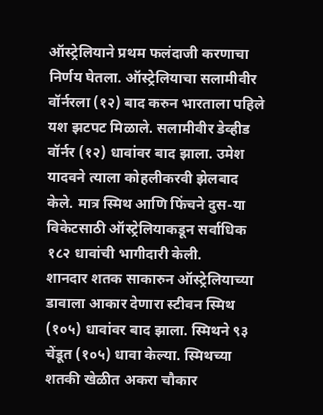ऑस्ट्रेलियाने प्रथम फलंदाजी करणाचा निर्णय घेतला. ऑस्ट्रेलियाचा सलामीवीर वॉर्नरला (१२) बाद करुन भारताला पहिले यश झटपट मिळाले. सलामीवीर डेव्हीड वॉर्नर (१२) धावांवर बाद झाला. उमेश यादवने त्याला कोहलीकरवी झेलबाद केले. मात्र स्मिथ आणि फिंचने दुस-या विकेटसाठी ऑस्ट्रेलियाकडून सर्वाधिक १८२ धावांची भागीदारी केली.
शानदार शतक साकारुन ऑस्ट्रेलियाच्या डावाला आकार देणारा स्टीवन स्मिथ (१०५) धावांवर बाद झाला. स्मिथने ९३ चेंडूत (१०५) धावा केल्या. स्मिथच्या शतकी खेळीत अकरा चौकार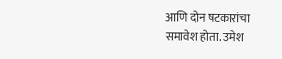आणि दोन षटकारांचा समावेश होता. उमेश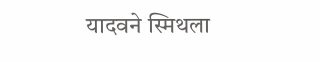यादवने स्मिथला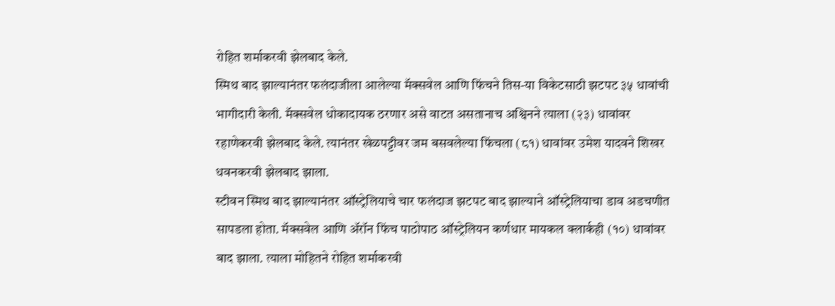रोहित शर्माकरवी झेलबाद केले.
स्मिथ बाद झाल्यानंतर फलंदाजीला आलेल्या मॅक्सवेल आणि फिंचने तिस-या विकेटसाठी झटपट ३५ धावांची भागीदारी केली. मॅक्सवेल धोकादायक ठरणार असे वाटत असतानाच अश्विनने त्याला (२३) धावांवर रहाणेकरवी झेलबाद केले. त्यानंतर खेळपट्टीवर जम बसवलेल्या फिंचला (८१) धावांवर उमेश यादवने शिखर धवनकरवी झेलबाद झाला.
स्टीवन स्मिथ बाद झाल्यानंतर ऑस्ट्रेलियाचे चार फलंदाज झटपट बाद झाल्याने ऑस्ट्रेलियाचा डाव अडचणीत सापडला होता. मॅक्सवेल आणि ॲरॉन फिंच पाठोपाठ ऑस्ट्रेलियन कर्णधार मायकल क्लार्कही (१०) धावांवर बाद झाला. त्याला मोहितने रोहित शर्माकरवी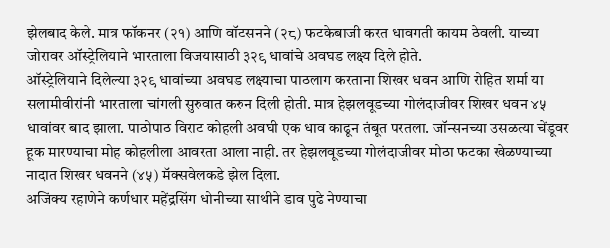झेलबाद केले. मात्र फॉकनर (२१) आणि वॉटसनने (२८) फटकेबाजी करत धावगती कायम ठेवली. याच्या जोरावर ऑस्ट्रेलियाने भारताला विजयासाठी ३२९ धावांचे अवघड लक्ष्य दिले होते.
ऑस्ट्रेलियाने दिलेल्या ३२९ धावांच्या अवघड लक्ष्याचा पाठलाग करताना शिखर धवन आणि रोहित शर्मा या सलामीवीरांनी भारताला चांगली सुरुवात करुन दिली होती. मात्र हेझलवूडच्या गोलंदाजीवर शिखर धवन ४५ धावांवर बाद झाला. पाठोपाठ विराट कोहली अवघी एक धाव काढून तंबूत परतला. जॉन्सनच्या उसळत्या चेंडूवर हूक मारण्याचा मोह कोहलीला आवरता आला नाही. तर हेझलवूडच्या गोलंदाजीवर मोठा फटका खेळण्याच्या नादात शिखर धवनने (४५) मॅक्सवेलकडे झेल दिला.
अजिंक्य रहाणेने कर्णधार महेंद्रसिंग धोनीच्या साथीने डाव पुढे नेण्याचा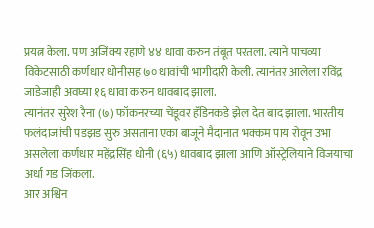प्रयत्न केला. पण अजिंक्य रहाणे ४४ धावा करुन तंबूत परतला. त्याने पाचव्या विकेटसाठी कर्णधार धोनीसह ७० धावांची भागीदारी केली. त्यानंतर आलेला रविंद्र जाडेजाही अवघ्या १६ धावा करुन धावबाद झाला.
त्यानंतर सुरेश रैना (७) फॉकनरच्या चेंडूवर हॅडिनकडे झेल देत बाद झाला. भारतीय फलंदाजांची पडझड सुरु असताना एका बाजूने मैदानात भक्कम पाय रोवून उभा असलेला कर्णधार महेंद्रसिंह धोनी (६५) धावबाद झाला आणि ऑस्ट्रेलियाने विजयाचा अर्धा गड जिंकला.
आर अश्विन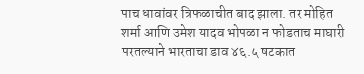पाच धावांवर त्रिफळाचीत बाद झाला. तर मोहित शर्मा आणि उमेश यादव भोपळा न फोडताच माघारी परतल्याने भारताचा डाव ४६.५ षटकात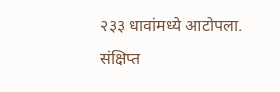२३३ धावांमध्ये आटोपला.
संक्षिप्त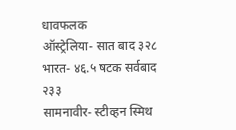धावफलक
ऑस्ट्रेलिया- सात बाद ३२८
भारत- ४६.५ षटक सर्वबाद २३३
सामनावीर- स्टीव्हन स्मिथ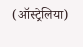(ऑस्ट्रेलिया)